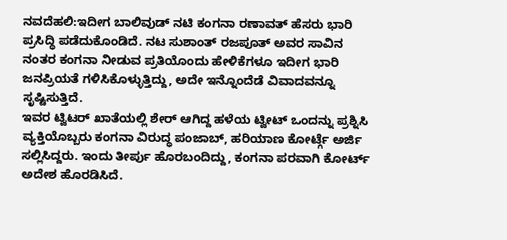ನವದೆಹಲಿ:ಇದೀಗ ಬಾಲಿವುಡ್ ನಟಿ ಕಂಗನಾ ರಣಾವತ್ ಹೆಸರು ಭಾರಿ ಪ್ರಸಿದ್ಧಿ ಪಡೆದುಕೊಂಡಿದೆ. ನಟ ಸುಶಾಂತ್ ರಜಪೂತ್ ಅವರ ಸಾವಿನ ನಂತರ ಕಂಗನಾ ನೀಡುವ ಪ್ರತಿಯೊಂದು ಹೇಳಿಕೆಗಳೂ ಇದೀಗ ಭಾರಿ ಜನಪ್ರಿಯತೆ ಗಳಿಸಿಕೊಳ್ಳುತ್ತಿದ್ದು, ಅದೇ ಇನ್ನೊಂದೆಡೆ ವಿವಾದವನ್ನೂ ಸೃಷ್ಟಿಸುತ್ತಿದೆ.
ಇವರ ಟ್ವಿಟರ್ ಖಾತೆಯಲ್ಲಿ ಶೇರ್ ಆಗಿದ್ದ ಹಳೆಯ ಟ್ವೀಟ್ ಒಂದನ್ನು ಪ್ರಶ್ನಿಸಿ ವ್ಯಕ್ತಿಯೊಬ್ಬರು ಕಂಗನಾ ವಿರುದ್ಧ ಪಂಜಾಬ್, ಹರಿಯಾಣ ಕೋರ್ಟ್ಗೆ ಅರ್ಜಿ ಸಲ್ಲಿಸಿದ್ದರು. ಇಂದು ತೀರ್ಪು ಹೊರಬಂದಿದ್ದು, ಕಂಗನಾ ಪರವಾಗಿ ಕೋರ್ಟ್ ಅದೇಶ ಹೊರಡಿಸಿದೆ.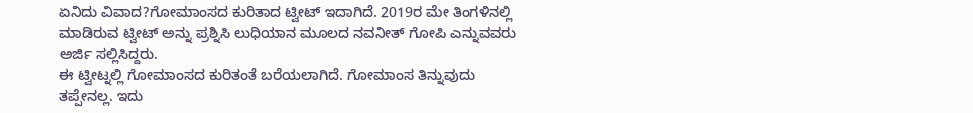ಏನಿದು ವಿವಾದ?ಗೋಮಾಂಸದ ಕುರಿತಾದ ಟ್ವೀಟ್ ಇದಾಗಿದೆ. 2019ರ ಮೇ ತಿಂಗಳಿನಲ್ಲಿ ಮಾಡಿರುವ ಟ್ವೀಟ್ ಅನ್ನು ಪ್ರಶ್ನಿಸಿ ಲುಧಿಯಾನ ಮೂಲದ ನವನೀತ್ ಗೋಪಿ ಎನ್ನುವವರು ಅರ್ಜಿ ಸಲ್ಲಿಸಿದ್ದರು.
ಈ ಟ್ವೀಟ್ನಲ್ಲಿ ಗೋಮಾಂಸದ ಕುರಿತಂತೆ ಬರೆಯಲಾಗಿದೆ. ಗೋಮಾಂಸ ತಿನ್ನುವುದು ತಪ್ಪೇನಲ್ಲ. ಇದು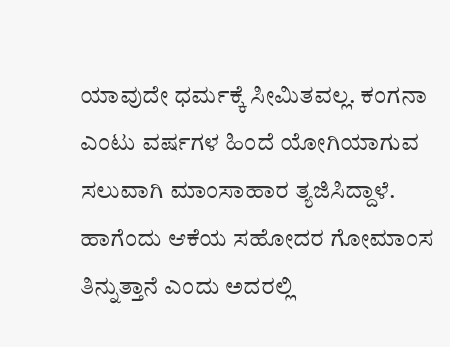ಯಾವುದೇ ಧರ್ಮಕ್ಕೆ ಸೀಮಿತವಲ್ಲ. ಕಂಗನಾ ಎಂಟು ವರ್ಷಗಳ ಹಿಂದೆ ಯೋಗಿಯಾಗುವ ಸಲುವಾಗಿ ಮಾಂಸಾಹಾರ ತ್ಯಜಿಸಿದ್ದಾಳೆ. ಹಾಗೆಂದು ಆಕೆಯ ಸಹೋದರ ಗೋಮಾಂಸ ತಿನ್ನುತ್ತಾನೆ ಎಂದು ಅದರಲ್ಲಿ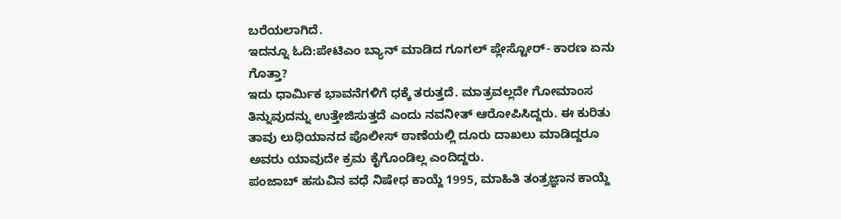ಬರೆಯಲಾಗಿದೆ.
ಇದನ್ನೂ ಓದಿ:ಪೇಟಿಎಂ ಬ್ಯಾನ್ ಮಾಡಿದ ಗೂಗಲ್ ಪ್ಲೇಸ್ಟೋರ್- ಕಾರಣ ಏನು ಗೊತ್ತಾ?
ಇದು ಧಾರ್ಮಿಕ ಭಾವನೆಗಳಿಗೆ ಧಕ್ಕೆ ತರುತ್ತದೆ. ಮಾತ್ರವಲ್ಲದೇ ಗೋಮಾಂಸ ತಿನ್ನುವುದನ್ನು ಉತ್ತೇಜಿಸುತ್ತದೆ ಎಂದು ನವನೀತ್ ಆರೋಪಿಸಿದ್ದರು. ಈ ಕುರಿತು ತಾವು ಲುಧಿಯಾನದ ಪೊಲೀಸ್ ಠಾಣೆಯಲ್ಲಿ ದೂರು ದಾಖಲು ಮಾಡಿದ್ದರೂ ಅವರು ಯಾವುದೇ ಕ್ರಮ ಕೈಗೊಂಡಿಲ್ಲ ಎಂದಿದ್ದರು.
ಪಂಜಾಬ್ ಹಸುವಿನ ವಧೆ ನಿಷೇಧ ಕಾಯ್ದೆ 1995, ಮಾಹಿತಿ ತಂತ್ರಜ್ಞಾನ ಕಾಯ್ದೆ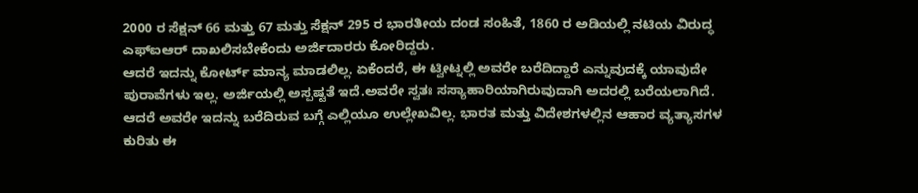2000 ರ ಸೆಕ್ಷನ್ 66 ಮತ್ತು 67 ಮತ್ತು ಸೆಕ್ಷನ್ 295 ರ ಭಾರತೀಯ ದಂಡ ಸಂಹಿತೆ, 1860 ರ ಅಡಿಯಲ್ಲಿ ನಟಿಯ ವಿರುದ್ಧ ಎಫ್ಐಆರ್ ದಾಖಲಿಸಬೇಕೆಂದು ಅರ್ಜಿದಾರರು ಕೋರಿದ್ದರು.
ಆದರೆ ಇದನ್ನು ಕೋರ್ಟ್ ಮಾನ್ಯ ಮಾಡಲಿಲ್ಲ. ಏಕೆಂದರೆ, ಈ ಟ್ವೀಟ್ನಲ್ಲಿ ಅವರೇ ಬರೆದಿದ್ದಾರೆ ಎನ್ನುವುದಕ್ಕೆ ಯಾವುದೇ ಪುರಾವೆಗಳು ಇಲ್ಲ. ಅರ್ಜಿಯಲ್ಲಿ ಅಸ್ಪಷ್ಟತೆ ಇದೆ.ಅವರೇ ಸ್ವತಃ ಸಸ್ಯಾಹಾರಿಯಾಗಿರುವುದಾಗಿ ಅದರಲ್ಲಿ ಬರೆಯಲಾಗಿದೆ. ಆದರೆ ಅವರೇ ಇದನ್ನು ಬರೆದಿರುವ ಬಗ್ಗೆ ಎಲ್ಲಿಯೂ ಉಲ್ಲೇಖವಿಲ್ಲ. ಭಾರತ ಮತ್ತು ವಿದೇಶಗಳಲ್ಲಿನ ಆಹಾರ ವ್ಯತ್ಯಾಸಗಳ ಕುರಿತು ಈ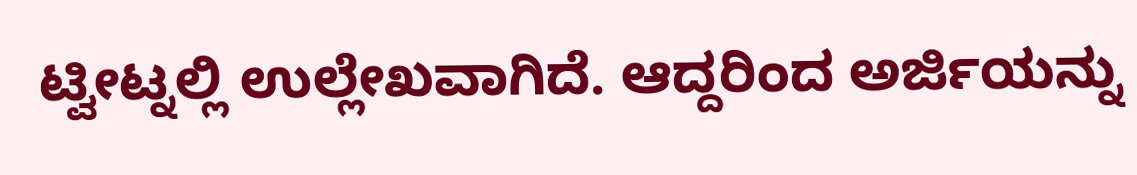ಟ್ವೀಟ್ನಲ್ಲಿ ಉಲ್ಲೇಖವಾಗಿದೆ. ಆದ್ದರಿಂದ ಅರ್ಜಿಯನ್ನು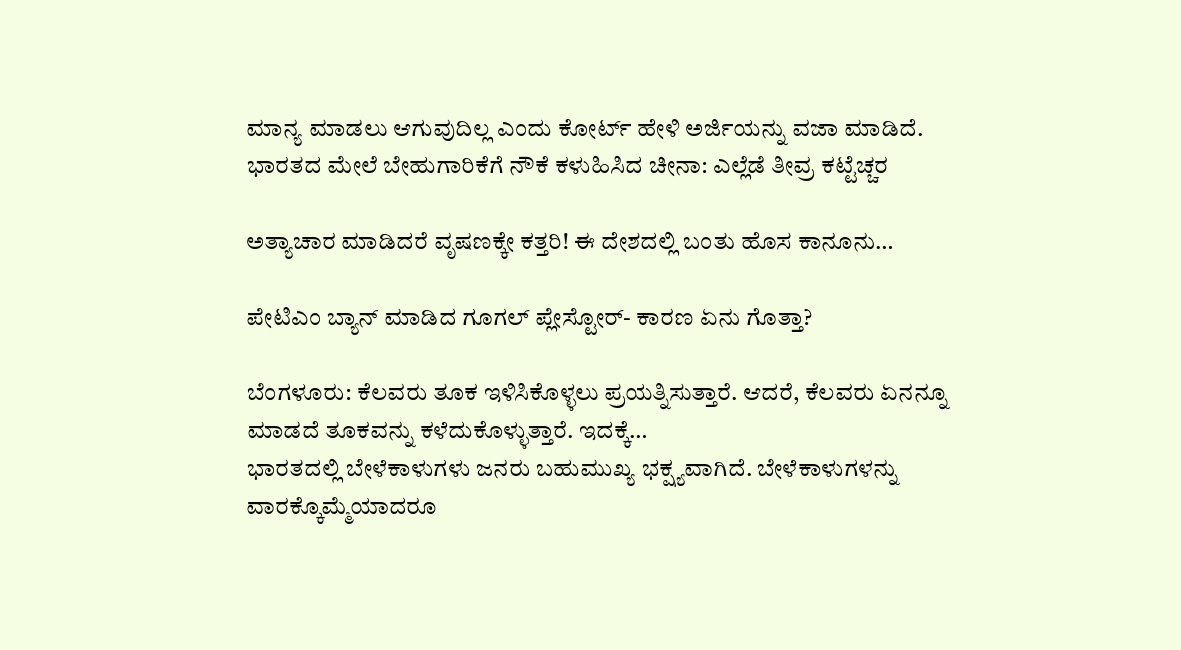ಮಾನ್ಯ ಮಾಡಲು ಆಗುವುದಿಲ್ಲ ಎಂದು ಕೋರ್ಟ್ ಹೇಳಿ ಅರ್ಜಿಯನ್ನು ವಜಾ ಮಾಡಿದೆ.
ಭಾರತದ ಮೇಲೆ ಬೇಹುಗಾರಿಕೆಗೆ ನೌಕೆ ಕಳುಹಿಸಿದ ಚೀನಾ: ಎಲ್ಲೆಡೆ ತೀವ್ರ ಕಟ್ಟೆಚ್ಚರ

ಅತ್ಯಾಚಾರ ಮಾಡಿದರೆ ವೃಷಣಕ್ಕೇ ಕತ್ತರಿ! ಈ ದೇಶದಲ್ಲಿ ಬಂತು ಹೊಸ ಕಾನೂನು…

ಪೇಟಿಎಂ ಬ್ಯಾನ್ ಮಾಡಿದ ಗೂಗಲ್ ಪ್ಲೇಸ್ಟೋರ್- ಕಾರಣ ಏನು ಗೊತ್ತಾ?

ಬೆಂಗಳೂರು: ಕೆಲವರು ತೂಕ ಇಳಿಸಿಕೊಳ್ಳಲು ಪ್ರಯತ್ನಿಸುತ್ತಾರೆ. ಆದರೆ, ಕೆಲವರು ಏನನ್ನೂ ಮಾಡದೆ ತೂಕವನ್ನು ಕಳೆದುಕೊಳ್ಳುತ್ತಾರೆ. ಇದಕ್ಕೆ…
ಭಾರತದಲ್ಲಿ ಬೇಳೆಕಾಳುಗಳು ಜನರು ಬಹುಮುಖ್ಯ ಭಕ್ಷ್ಯವಾಗಿದೆ. ಬೇಳೆಕಾಳುಗಳನ್ನು ವಾರಕ್ಕೊಮ್ಮೆಯಾದರೂ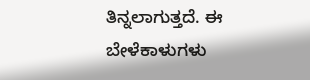ತಿನ್ನಲಾಗುತ್ತದೆ. ಈ ಬೇಳೆಕಾಳುಗಳು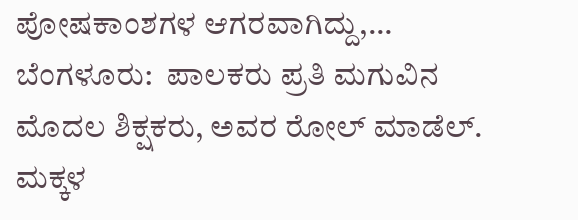ಪೋಷಕಾಂಶಗಳ ಆಗರವಾಗಿದ್ದು,…
ಬೆಂಗಳೂರು:  ಪಾಲಕರು ಪ್ರತಿ ಮಗುವಿನ ಮೊದಲ ಶಿಕ್ಷಕರು, ಅವರ ರೋಲ್ ಮಾಡೆಲ್. ಮಕ್ಕಳ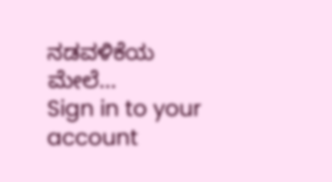ನಡವಳಿಕೆಯ ಮೇಲೆ…
Sign in to your account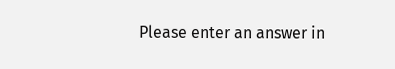Please enter an answer in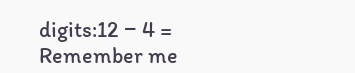digits:12 − 4 =
Remember me